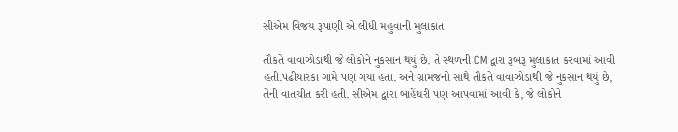સીએમ વિજય રૂપાણી એ લીધી મહુવાની મુલાકાત

તૌકતે વાવાઝોડાથી જે લોકોને નુકસાન થયું છે. તે સ્થળની CM દ્વારા રૂબરૂ મુલાકાત કરવામાં આવી હતી.પઢીયારકા ગામે પણ ગયા હતા. અને ગ્રામજનો સાથે તૌકતે વાવાઝોડાથી જે નુકસાન થયું છે, તેની વાતચીત કરી હતી. સીએમ દ્વારા બાહેંધરી પણ આપવામાં આવી કે, જે લોકોને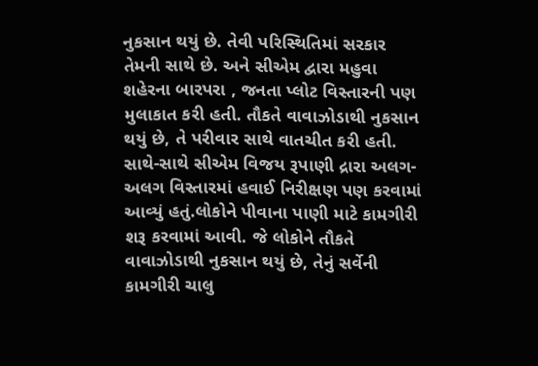નુકસાન થયું છે. તેવી પરિસ્થિતિમાં સરકાર તેમની સાથે છે. અને સીએમ દ્વારા મહુવા શહેરના બારપરા , જનતા પ્લોટ વિસ્તારની પણ મુલાકાત કરી હતી. તૌકતે વાવાઝોડાથી નુકસાન થયું છે, તે પરીવાર સાથે વાતચીત કરી હતી. સાથે-સાથે સીએમ વિજય રૂપાણી દ્રારા અલગ- અલગ વિસ્તારમાં હવાઈ નિરીક્ષણ પણ કરવામાં આવ્યું હતું.લોકોને પીવાના પાણી માટે કામગીરી શરૂ કરવામાં આવી. જે લોકોને તૌકતે વાવાઝોડાથી નુકસાન થયું છે, તેનું સર્વેની કામગીરી ચાલુ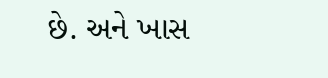છે. અને ખાસ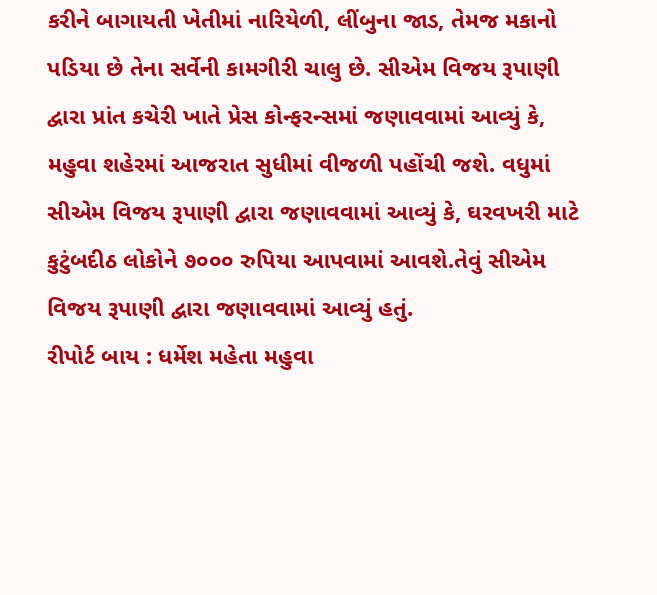કરીને બાગાયતી ખેતીમાં નારિયેળી, લીંબુના જાડ, તેમજ મકાનો પડિયા છે તેના સર્વેની કામગીરી ચાલુ છે. સીએમ વિજય રૂપાણી દ્વારા પ્રાંત કચેરી ખાતે પ્રેસ કોન્ફરન્સમાં જણાવવામાં આવ્યું કે, મહુવા શહેરમાં આજરાત સુધીમાં વીજળી પહોંચી જશે. વધુમાં સીએમ વિજય રૂપાણી દ્વારા જણાવવામાં આવ્યું કે, ઘરવખરી માટે કુટુંબદીઠ લોકોને ૭૦૦૦ રુપિયા આપવામાં આવશે.તેવું સીએમ વિજય રૂપાણી દ્વારા જણાવવામાં આવ્યું હતું.
રીપોર્ટ બાય : ધર્મેશ મહેતા મહુવા